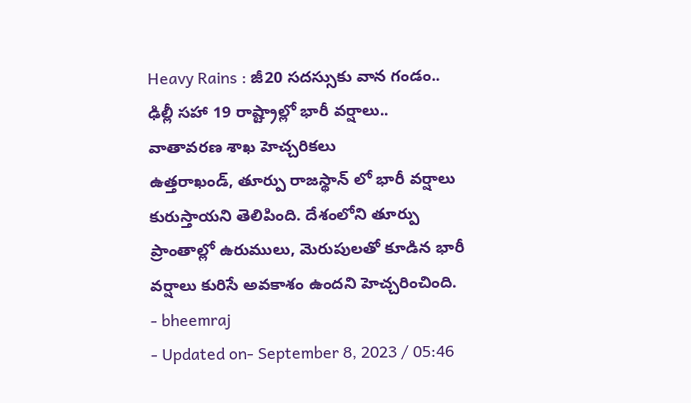Heavy Rains : జీ20 సదస్సుకు వాన గండం.. ఢిల్లీ సహా 19 రాష్ట్రాల్లో భారీ వర్షాలు.. వాతావరణ శాఖ హెచ్చరికలు
ఉత్తరాఖండ్, తూర్పు రాజస్థాన్ లో భారీ వర్షాలు కురుస్తాయని తెలిపింది. దేశంలోని తూర్పు ప్రాంతాల్లో ఉరుములు, మెరుపులతో కూడిన భారీ వర్షాలు కురిసే అవకాశం ఉందని హెచ్చరించింది.
- bheemraj
- Updated on- September 8, 2023 / 05:46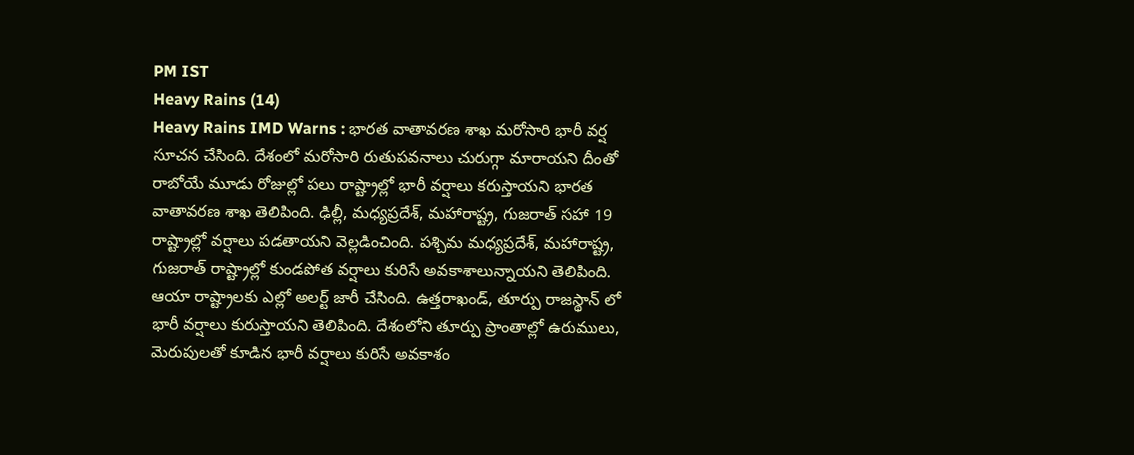PM IST
Heavy Rains (14)
Heavy Rains IMD Warns : భారత వాతావరణ శాఖ మరోసారి భారీ వర్ష సూచన చేసింది. దేశంలో మరోసారి రుతుపవనాలు చురుగ్గా మారాయని దీంతో రాబోయే మూడు రోజుల్లో పలు రాష్ట్రాల్లో భారీ వర్షాలు కరుస్తాయని భారత వాతావరణ శాఖ తెలిపింది. ఢిల్లీ, మధ్యప్రదేశ్, మహారాష్ట్ర, గుజరాత్ సహా 19 రాష్ట్రాల్లో వర్షాలు పడతాయని వెల్లడించింది. పశ్చిమ మధ్యప్రదేశ్, మహారాష్ట్ర, గుజరాత్ రాష్ట్రాల్లో కుండపోత వర్షాలు కురిసే అవకాశాలున్నాయని తెలిపింది.
ఆయా రాష్ట్రాలకు ఎల్లో అలర్ట్ జారీ చేసింది. ఉత్తరాఖండ్, తూర్పు రాజస్థాన్ లో భారీ వర్షాలు కురుస్తాయని తెలిపింది. దేశంలోని తూర్పు ప్రాంతాల్లో ఉరుములు, మెరుపులతో కూడిన భారీ వర్షాలు కురిసే అవకాశం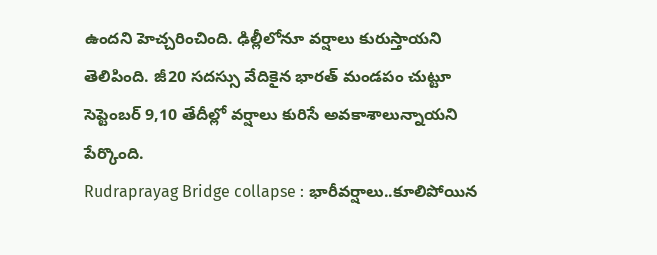ఉందని హెచ్చరించింది. ఢిల్లీలోనూ వర్షాలు కురుస్తాయని తెలిపింది. జీ20 సదస్సు వేదికైన భారత్ మండపం చుట్టూ సెప్టెంబర్ 9,10 తేదీల్లో వర్షాలు కురిసే అవకాశాలున్నాయని పేర్కొంది.
Rudraprayag Bridge collapse : భారీవర్షాలు..కూలిపోయిన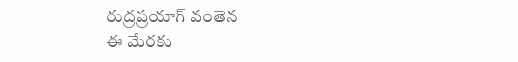రుద్రప్రయాగ్ వంతెన
ఈ మేరకు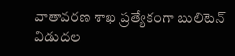వాతావరణ శాఖ ప్రత్యేకంగా బులిటెన్ విడుదల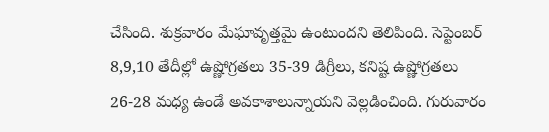చేసింది. శుక్రవారం మేఘావృత్తమై ఉంటుందని తెలిపింది. సెప్టెంబర్ 8,9,10 తేదీల్లో ఉష్ణోగ్రతలు 35-39 డిగ్రీలు, కనిష్ట ఉష్ణోగ్రతలు 26-28 మధ్య ఉండే అవకాశాలున్నాయని వెల్లడించింది. గురువారం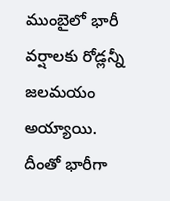ముంబైలో భారీ వర్షాలకు రోడ్లన్నీ జలమయం అయ్యాయి. దీంతో భారీగా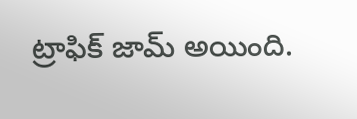ట్రాఫిక్ జామ్ అయింది.